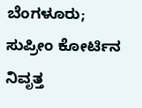ಬೆಂಗಳೂರು; ಸುಪ್ರೀಂ ಕೋರ್ಟಿನ ನಿವೃತ್ತ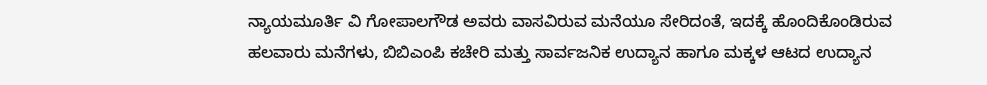ನ್ಯಾಯಮೂರ್ತಿ ವಿ ಗೋಪಾಲಗೌಡ ಅವರು ವಾಸವಿರುವ ಮನೆಯೂ ಸೇರಿದಂತೆ, ಇದಕ್ಕೆ ಹೊಂದಿಕೊಂಡಿರುವ ಹಲವಾರು ಮನೆಗಳು, ಬಿಬಿಎಂಪಿ ಕಚೇರಿ ಮತ್ತು ಸಾರ್ವಜನಿಕ ಉದ್ಯಾನ ಹಾಗೂ ಮಕ್ಕಳ ಆಟದ ಉದ್ಯಾನ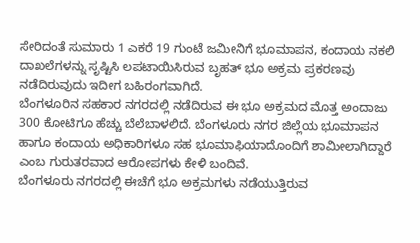ಸೇರಿದಂತೆ ಸುಮಾರು 1 ಎಕರೆ 19 ಗುಂಟೆ ಜಮೀನಿಗೆ ಭೂಮಾಪನ, ಕಂದಾಯ ನಕಲಿ ದಾಖಲೆಗಳನ್ನು ಸೃಷ್ಟಿಸಿ ಲಪಟಾಯಿಸಿರುವ ಬೃಹತ್ ಭೂ ಅಕ್ರಮ ಪ್ರಕರಣವು ನಡೆದಿರುವುದು ಇದೀಗ ಬಹಿರಂಗವಾಗಿದೆ.
ಬೆಂಗಳೂರಿನ ಸಹಕಾರ ನಗರದಲ್ಲಿ ನಡೆದಿರುವ ಈ ಭೂ ಅಕ್ರಮದ ಮೊತ್ತ ಅಂದಾಜು 300 ಕೋಟಿಗೂ ಹೆಚ್ಚು ಬೆಲೆಬಾಳಲಿದೆ. ಬೆಂಗಳೂರು ನಗರ ಜಿಲ್ಲೆಯ ಭೂಮಾಪನ ಹಾಗೂ ಕಂದಾಯ ಅಧಿಕಾರಿಗಳೂ ಸಹ ಭೂಮಾಫಿಯಾದೊಂದಿಗೆ ಶಾಮೀಲಾಗಿದ್ದಾರೆ ಎಂಬ ಗುರುತರವಾದ ಆರೋಪಗಳು ಕೇಳಿ ಬಂದಿವೆ.
ಬೆಂಗಳೂರು ನಗರದಲ್ಲಿ ಈಚೆಗೆ ಭೂ ಅಕ್ರಮಗಳು ನಡೆಯುತ್ತಿರುವ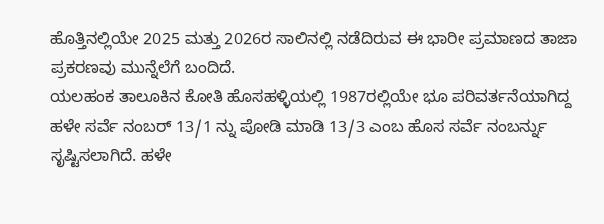ಹೊತ್ತಿನಲ್ಲಿಯೇ 2025 ಮತ್ತು 2026ರ ಸಾಲಿನಲ್ಲಿ ನಡೆದಿರುವ ಈ ಭಾರೀ ಪ್ರಮಾಣದ ತಾಜಾ ಪ್ರಕರಣವು ಮುನ್ನೆಲೆಗೆ ಬಂದಿದೆ.
ಯಲಹಂಕ ತಾಲೂಕಿನ ಕೋತಿ ಹೊಸಹಳ್ಳಿಯಲ್ಲಿ 1987ರಲ್ಲಿಯೇ ಭೂ ಪರಿವರ್ತನೆಯಾಗಿದ್ದ ಹಳೇ ಸರ್ವೆ ನಂಬರ್ 13/1 ನ್ನು ಪೋಡಿ ಮಾಡಿ 13/3 ಎಂಬ ಹೊಸ ಸರ್ವೆ ನಂಬರ್ನ್ನು ಸೃಷ್ಟಿಸಲಾಗಿದೆ. ಹಳೇ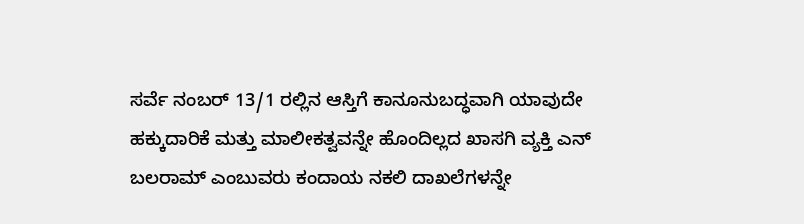ಸರ್ವೆ ನಂಬರ್ 13/1 ರಲ್ಲಿನ ಆಸ್ತಿಗೆ ಕಾನೂನುಬದ್ಧವಾಗಿ ಯಾವುದೇ ಹಕ್ಕುದಾರಿಕೆ ಮತ್ತು ಮಾಲೀಕತ್ವವನ್ನೇ ಹೊಂದಿಲ್ಲದ ಖಾಸಗಿ ವ್ಯಕ್ತಿ ಎನ್ ಬಲರಾಮ್ ಎಂಬುವರು ಕಂದಾಯ ನಕಲಿ ದಾಖಲೆಗಳನ್ನೇ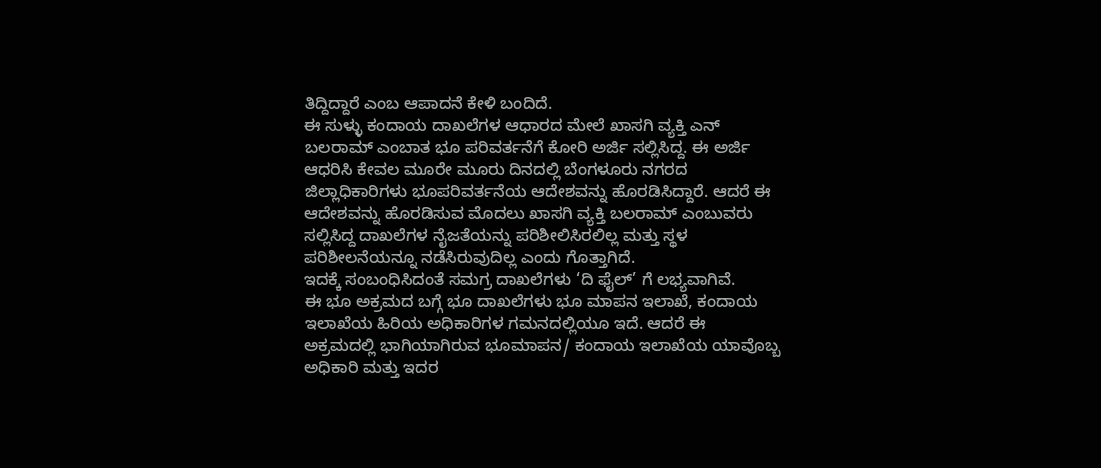ತಿದ್ದಿದ್ದಾರೆ ಎಂಬ ಆಪಾದನೆ ಕೇಳಿ ಬಂದಿದೆ.
ಈ ಸುಳ್ಳು ಕಂದಾಯ ದಾಖಲೆಗಳ ಆಧಾರದ ಮೇಲೆ ಖಾಸಗಿ ವ್ಯಕ್ತಿ ಎನ್ ಬಲರಾಮ್ ಎಂಬಾತ ಭೂ ಪರಿವರ್ತನೆಗೆ ಕೋರಿ ಅರ್ಜಿ ಸಲ್ಲಿಸಿದ್ದ. ಈ ಅರ್ಜಿ ಆಧರಿಸಿ ಕೇವಲ ಮೂರೇ ಮೂರು ದಿನದಲ್ಲಿ ಬೆಂಗಳೂರು ನಗರದ ಜಿಲ್ಲಾಧಿಕಾರಿಗಳು ಭೂಪರಿವರ್ತನೆಯ ಆದೇಶವನ್ನು ಹೊರಡಿಸಿದ್ದಾರೆ. ಆದರೆ ಈ ಆದೇಶವನ್ನು ಹೊರಡಿಸುವ ಮೊದಲು ಖಾಸಗಿ ವ್ಯಕ್ತಿ ಬಲರಾಮ್ ಎಂಬುವರು ಸಲ್ಲಿಸಿದ್ದ ದಾಖಲೆಗಳ ನೈಜತೆಯನ್ನು ಪರಿಶೀಲಿಸಿರಲಿಲ್ಲ ಮತ್ತು ಸ್ಥಳ ಪರಿಶೀಲನೆಯನ್ನೂ ನಡೆಸಿರುವುದಿಲ್ಲ ಎಂದು ಗೊತ್ತಾಗಿದೆ.
ಇದಕ್ಕೆ ಸಂಬಂಧಿಸಿದಂತೆ ಸಮಗ್ರ ದಾಖಲೆಗಳು ‘ದಿ ಫೈಲ್’ ಗೆ ಲಭ್ಯವಾಗಿವೆ.
ಈ ಭೂ ಅಕ್ರಮದ ಬಗ್ಗೆ ಭೂ ದಾಖಲೆಗಳು ಭೂ ಮಾಪನ ಇಲಾಖೆ, ಕಂದಾಯ ಇಲಾಖೆಯ ಹಿರಿಯ ಅಧಿಕಾರಿಗಳ ಗಮನದಲ್ಲಿಯೂ ಇದೆ. ಆದರೆ ಈ ಅಕ್ರಮದಲ್ಲಿ ಭಾಗಿಯಾಗಿರುವ ಭೂಮಾಪನ/ ಕಂದಾಯ ಇಲಾಖೆಯ ಯಾವೊಬ್ಬ ಅಧಿಕಾರಿ ಮತ್ತು ಇದರ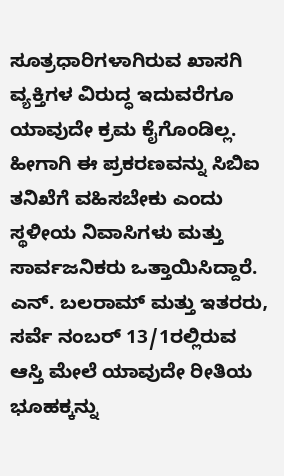ಸೂತ್ರಧಾರಿಗಳಾಗಿರುವ ಖಾಸಗಿ ವ್ಯಕ್ತಿಗಳ ವಿರುದ್ಧ ಇದುವರೆಗೂ ಯಾವುದೇ ಕ್ರಮ ಕೈಗೊಂಡಿಲ್ಲ. ಹೀಗಾಗಿ ಈ ಪ್ರಕರಣವನ್ನು ಸಿಬಿಐ ತನಿಖೆಗೆ ವಹಿಸಬೇಕು ಎಂದು ಸ್ಥಳೀಯ ನಿವಾಸಿಗಳು ಮತ್ತು ಸಾರ್ವಜನಿಕರು ಒತ್ತಾಯಿಸಿದ್ದಾರೆ.
ಎನ್. ಬಲರಾಮ್ ಮತ್ತು ಇತರರು, ಸರ್ವೆ ನಂಬರ್ 13/1ರಲ್ಲಿರುವ ಆಸ್ತಿ ಮೇಲೆ ಯಾವುದೇ ರೀತಿಯ ಭೂಹಕ್ಕನ್ನು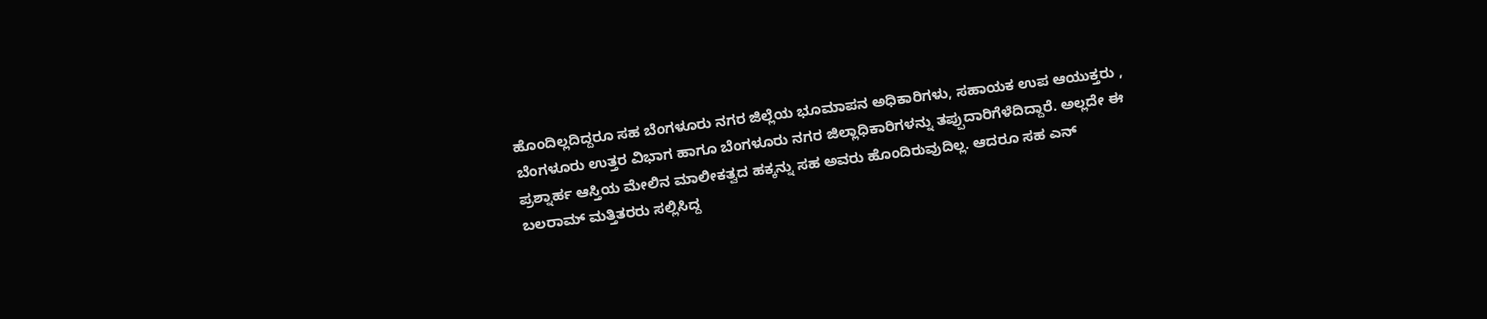ಹೊಂದಿಲ್ಲದಿದ್ದರೂ ಸಹ ಬೆಂಗಳೂರು ನಗರ ಜಿಲ್ಲೆಯ ಭೂಮಾಪನ ಅಧಿಕಾರಿಗಳು, ಸಹಾಯಕ ಉಪ ಆಯುಕ್ತರು , ಬೆಂಗಳೂರು ಉತ್ತರ ವಿಭಾಗ ಹಾಗೂ ಬೆಂಗಳೂರು ನಗರ ಜಿಲ್ಲಾಧಿಕಾರಿಗಳನ್ನು ತಪ್ಪುದಾರಿಗೆಳೆದಿದ್ದಾರೆ. ಅಲ್ಲದೇ ಈ ಪ್ರಶ್ನಾರ್ಹ ಆಸ್ತಿಯ ಮೇಲಿನ ಮಾಲೀಕತ್ವದ ಹಕ್ಕನ್ನು ಸಹ ಅವರು ಹೊಂದಿರುವುದಿಲ್ಲ. ಆದರೂ ಸಹ ಎನ್ ಬಲರಾಮ್ ಮತ್ತಿತರರು ಸಲ್ಲಿಸಿದ್ದ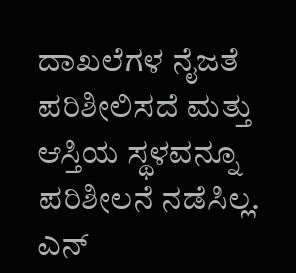ದಾಖಲೆಗಳ ನೈಜತೆ ಪರಿಶೀಲಿಸದೆ ಮತ್ತು ಆಸ್ತಿಯ ಸ್ಥಳವನ್ನೂ ಪರಿಶೀಲನೆ ನಡೆಸಿಲ್ಲ. ಎನ್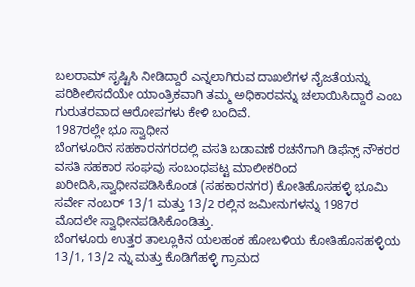ಬಲರಾಮ್ ಸೃಷ್ಟಿಸಿ ನೀಡಿದ್ದಾರೆ ಎನ್ನಲಾಗಿರುವ ದಾಖಲೆಗಳ ನೈಜತೆಯನ್ನು ಪರಿಶೀಲಿಸದೆಯೇ ಯಾಂತ್ರಿಕವಾಗಿ ತಮ್ಮ ಅಧಿಕಾರವನ್ನು ಚಲಾಯಿಸಿದ್ದಾರೆ ಎಂಬ ಗುರುತರವಾದ ಆರೋಪಗಳು ಕೇಳಿ ಬಂದಿವೆ.
1987ರಲ್ಲೇ ಭೂ ಸ್ವಾಧೀನ
ಬೆಂಗಳೂರಿನ ಸಹಕಾರನಗರದಲ್ಲಿ ವಸತಿ ಬಡಾವಣೆ ರಚನೆಗಾಗಿ ಡಿಫೆನ್ಸ್ ನೌಕರರ ವಸತಿ ಸಹಕಾರ ಸಂಘವು ಸಂಬಂಧಪಟ್ಟ ಮಾಲೀಕರಿಂದ ಖರೀದಿಸಿ,ಸ್ವಾಧೀನಪಡಿಸಿಕೊಂಡ (ಸಹಕಾರನಗರ) ಕೋತಿಹೊಸಹಳ್ಳಿ ಭೂಮಿ ಸರ್ವೇ ನಂಬರ್ 13/1 ಮತ್ತು 13/2 ರಲ್ಲಿನ ಜಮೀನುಗಳನ್ನು 1987ರ ಮೊದಲೇ ಸ್ವಾಧೀನಪಡಿಸಿಕೊಂಡಿತ್ತು.
ಬೆಂಗಳೂರು ಉತ್ತರ ತಾಲ್ಲೂಕಿನ ಯಲಹಂಕ ಹೋಬಳಿಯ ಕೋತಿಹೊಸಹಳ್ಳಿಯ 13/1, 13/2 ನ್ನು ಮತ್ತು ಕೊಡಿಗೆಹಳ್ಳಿ ಗ್ರಾಮದ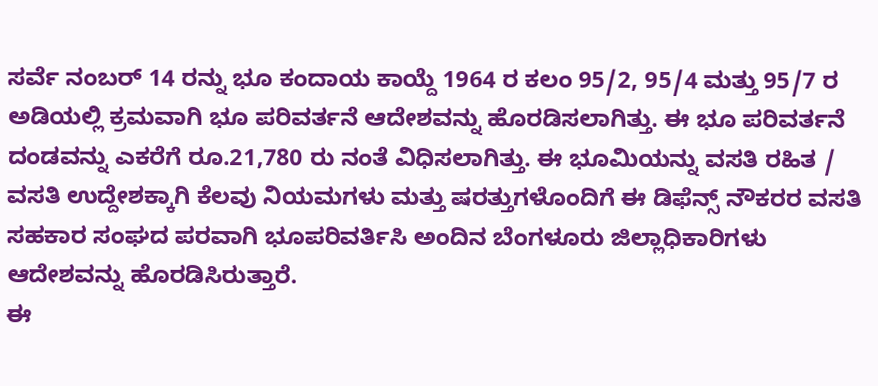ಸರ್ವೆ ನಂಬರ್ 14 ರನ್ನು ಭೂ ಕಂದಾಯ ಕಾಯ್ದೆ 1964 ರ ಕಲಂ 95/2, 95/4 ಮತ್ತು 95/7 ರ ಅಡಿಯಲ್ಲಿ ಕ್ರಮವಾಗಿ ಭೂ ಪರಿವರ್ತನೆ ಆದೇಶವನ್ನು ಹೊರಡಿಸಲಾಗಿತ್ತು. ಈ ಭೂ ಪರಿವರ್ತನೆ ದಂಡವನ್ನು ಎಕರೆಗೆ ರೂ.21,780 ರು ನಂತೆ ವಿಧಿಸಲಾಗಿತ್ತು. ಈ ಭೂಮಿಯನ್ನು ವಸತಿ ರಹಿತ / ವಸತಿ ಉದ್ದೇಶಕ್ಕಾಗಿ ಕೆಲವು ನಿಯಮಗಳು ಮತ್ತು ಷರತ್ತುಗಳೊಂದಿಗೆ ಈ ಡಿಫೆನ್ಸ್ ನೌಕರರ ವಸತಿ ಸಹಕಾರ ಸಂಘದ ಪರವಾಗಿ ಭೂಪರಿವರ್ತಿಸಿ ಅಂದಿನ ಬೆಂಗಳೂರು ಜಿಲ್ಲಾಧಿಕಾರಿಗಳು ಆದೇಶವನ್ನು ಹೊರಡಿಸಿರುತ್ತಾರೆ.
ಈ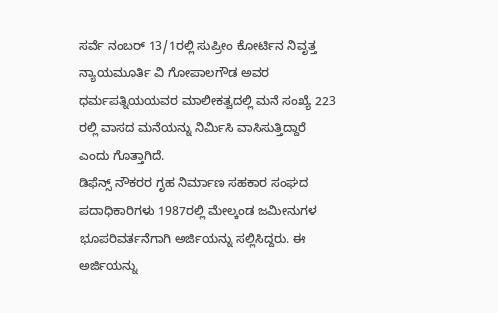ಸರ್ವೆ ನಂಬರ್ 13/1ರಲ್ಲಿ ಸುಪ್ರೀಂ ಕೋರ್ಟಿನ ನಿವೃತ್ತ ನ್ಯಾಯಮೂರ್ತಿ ವಿ ಗೋಪಾಲಗೌಡ ಅವರ ಧರ್ಮಪತ್ನಿಯಯವರ ಮಾಲೀಕತ್ವದಲ್ಲಿ ಮನೆ ಸಂಖ್ಯೆ 223 ರಲ್ಲಿ ವಾಸದ ಮನೆಯನ್ನು ನಿರ್ಮಿಸಿ ವಾಸಿಸುತ್ತಿದ್ದಾರೆ ಎಂದು ಗೊತ್ತಾಗಿದೆ.
ಡಿಫೆನ್ಸ್ ನೌಕರರ ಗೃಹ ನಿರ್ಮಾಣ ಸಹಕಾರ ಸಂಘದ ಪದಾಧಿಕಾರಿಗಳು 1987ರಲ್ಲಿ ಮೇಲ್ಕಂಡ ಜಮೀನುಗಳ ಭೂಪರಿವರ್ತನೆಗಾಗಿ ಅರ್ಜಿಯನ್ನು ಸಲ್ಲಿಸಿದ್ದರು. ಈ ಅರ್ಜಿಯನ್ನು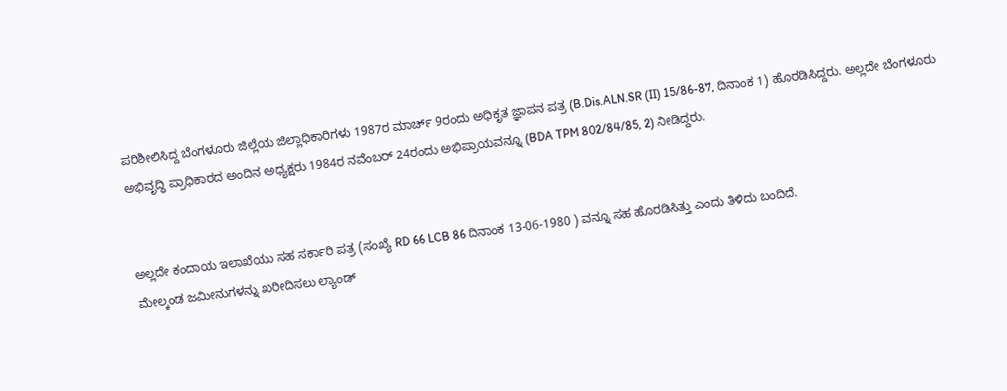ಪರಿಶೀಲಿಸಿದ್ದ ಬೆಂಗಳೂರು ಜಿಲ್ಲೆಯ ಜಿಲ್ಲಾಧಿಕಾರಿಗಳು 1987ರ ಮಾರ್ಚ್ 9ರಂದು ಅಧಿಕೃತ ಜ್ಞಾಪನ ಪತ್ರ (B.Dis.ALN.SR (II) 15/86-87, ದಿನಾಂಕ 1) ಹೊರಡಿಸಿದ್ದರು. ಅಲ್ಲದೇ ಬೆಂಗಳೂರು ಅಭಿವೃದ್ಧಿ ಪ್ರಾಧಿಕಾರದ ಅಂದಿನ ಅಧ್ಯಕ್ಷರು 1984ರ ನವೆಂಬರ್ 24ರಂದು ಅಭಿಪ್ರಾಯವನ್ನೂ (BDA TPM 802/84/85, 2) ನೀಡಿದ್ದರು.


ಅಲ್ಲದೇ ಕಂದಾಯ ಇಲಾಖೆಯು ಸಹ ಸರ್ಕಾರಿ ಪತ್ರ (ಸಂಖ್ಯೆ RD 66 LCB 86 ದಿನಾಂಕ 13-06-1980 ) ವನ್ನೂ ಸಹ ಹೊರಡಿಸಿತ್ತು ಎಂದು ತಿಳಿದು ಬಂದಿದೆ.
ಮೇಲ್ಕಂಡ ಜಮೀನುಗಳನ್ನು ಖರೀದಿಸಲು ಲ್ಯಾಂಡ್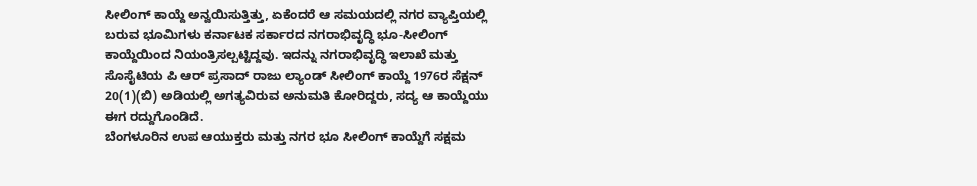ಸೀಲಿಂಗ್ ಕಾಯ್ದೆ ಅನ್ವಯಿಸುತ್ತಿತ್ತು, ಏಕೆಂದರೆ ಆ ಸಮಯದಲ್ಲಿ ನಗರ ವ್ಯಾಪ್ತಿಯಲ್ಲಿ ಬರುವ ಭೂಮಿಗಳು ಕರ್ನಾಟಕ ಸರ್ಕಾರದ ನಗರಾಭಿವೃದ್ಧಿ ಭೂ-ಸೀಲಿಂಗ್ ಕಾಯ್ದೆಯಿಂದ ನಿಯಂತ್ರಿಸಲ್ಪಟ್ಟಿದ್ದವು. ಇದನ್ನು ನಗರಾಭಿವೃದ್ಧಿ ಇಲಾಖೆ ಮತ್ತು ಸೊಸೈಟಿಯ ಪಿ ಆರ್ ಪ್ರಸಾದ್ ರಾಜು ಲ್ಯಾಂಡ್ ಸೀಲಿಂಗ್ ಕಾಯ್ದೆ 1976ರ ಸೆಕ್ಷನ್ 20(1)(ಬಿ) ಅಡಿಯಲ್ಲಿ ಅಗತ್ಯವಿರುವ ಅನುಮತಿ ಕೋರಿದ್ದರು, ಸದ್ಯ ಆ ಕಾಯ್ದೆಯು ಈಗ ರದ್ದುಗೊಂಡಿದೆ.
ಬೆಂಗಳೂರಿನ ಉಪ ಆಯುಕ್ತರು ಮತ್ತು ನಗರ ಭೂ ಸೀಲಿಂಗ್ ಕಾಯ್ದೆಗೆ ಸಕ್ಷಮ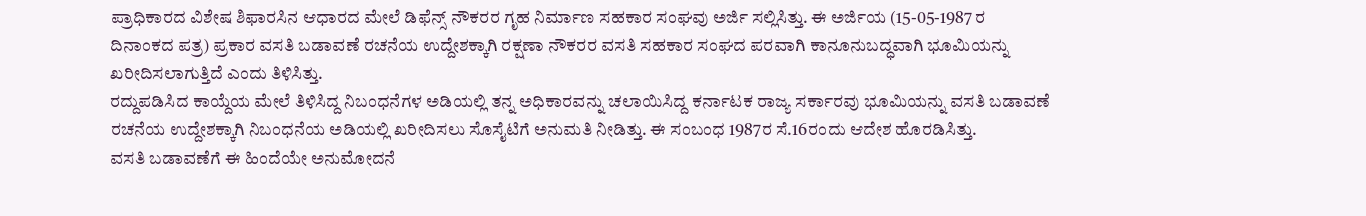ಪ್ರಾಧಿಕಾರದ ವಿಶೇಷ ಶಿಫಾರಸಿನ ಆಧಾರದ ಮೇಲೆ ಡಿಫೆನ್ಸ್ ನೌಕರರ ಗೃಹ ನಿರ್ಮಾಣ ಸಹಕಾರ ಸಂಘವು ಅರ್ಜಿ ಸಲ್ಲಿಸಿತ್ತು. ಈ ಅರ್ಜಿಯ (15-05-1987 ರ ದಿನಾಂಕದ ಪತ್ರ) ಪ್ರಕಾರ ವಸತಿ ಬಡಾವಣೆ ರಚನೆಯ ಉದ್ದೇಶಕ್ಕಾಗಿ ರಕ್ಷಣಾ ನೌಕರರ ವಸತಿ ಸಹಕಾರ ಸಂಘದ ಪರವಾಗಿ ಕಾನೂನುಬದ್ಧವಾಗಿ ಭೂಮಿಯನ್ನು ಖರೀದಿಸಲಾಗುತ್ತಿದೆ ಎಂದು ತಿಳಿಸಿತ್ತು.
ರದ್ದುಪಡಿಸಿದ ಕಾಯ್ದೆಯ ಮೇಲೆ ತಿಳಿಸಿದ್ದ ನಿಬಂಧನೆಗಳ ಅಡಿಯಲ್ಲಿ ತನ್ನ ಅಧಿಕಾರವನ್ನು ಚಲಾಯಿಸಿದ್ದ ಕರ್ನಾಟಕ ರಾಜ್ಯ ಸರ್ಕಾರವು ಭೂಮಿಯನ್ನು ವಸತಿ ಬಡಾವಣೆ ರಚನೆಯ ಉದ್ದೇಶಕ್ಕಾಗಿ ನಿಬಂಧನೆಯ ಅಡಿಯಲ್ಲಿ ಖರೀದಿಸಲು ಸೊಸೈಟಿಗೆ ಅನುಮತಿ ನೀಡಿತ್ತು. ಈ ಸಂಬಂಧ 1987ರ ಸೆ.16ರಂದು ಆದೇಶ ಹೊರಡಿಸಿತ್ತು.
ವಸತಿ ಬಡಾವಣೆಗೆ ಈ ಹಿಂದೆಯೇ ಅನುಮೋದನೆ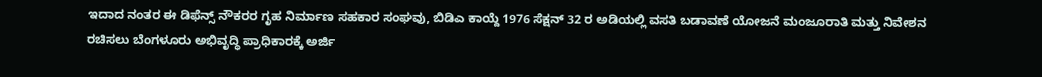ಇದಾದ ನಂತರ ಈ ಡಿಫೆನ್ಸ್ ನೌಕರರ ಗೃಹ ನಿರ್ಮಾಣ ಸಹಕಾರ ಸಂಘವು, ಬಿಡಿಎ ಕಾಯ್ದೆ 1976 ಸೆಕ್ಷನ್ 32 ರ ಅಡಿಯಲ್ಲಿ ವಸತಿ ಬಡಾವಣೆ ಯೋಜನೆ ಮಂಜೂರಾತಿ ಮತ್ತು ನಿವೇಶನ ರಚಿಸಲು ಬೆಂಗಳೂರು ಅಭಿವೃದ್ಧಿ ಪ್ರಾಧಿಕಾರಕ್ಕೆ ಅರ್ಜಿ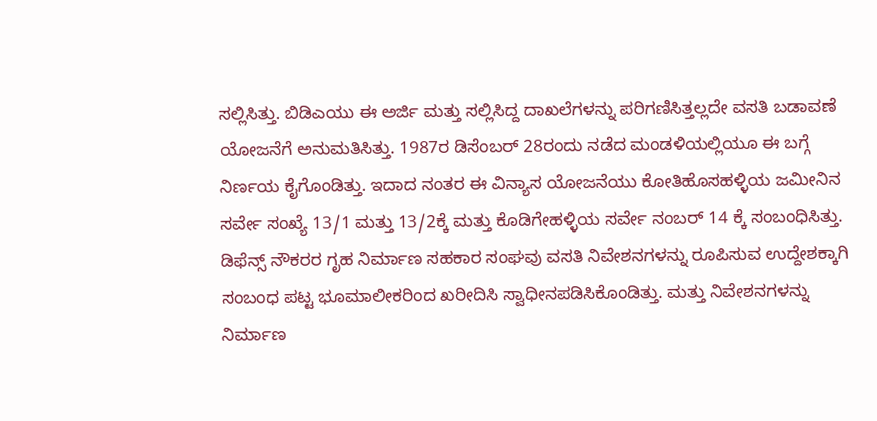ಸಲ್ಲಿಸಿತ್ತು. ಬಿಡಿಎಯು ಈ ಅರ್ಜಿ ಮತ್ತು ಸಲ್ಲಿಸಿದ್ದ ದಾಖಲೆಗಳನ್ನು ಪರಿಗಣಿಸಿತ್ತಲ್ಲದೇ ವಸತಿ ಬಡಾವಣೆ ಯೋಜನೆಗೆ ಅನುಮತಿಸಿತ್ತು. 1987ರ ಡಿಸೆಂಬರ್ 28ರಂದು ನಡೆದ ಮಂಡಳಿಯಲ್ಲಿಯೂ ಈ ಬಗ್ಗೆ ನಿರ್ಣಯ ಕೈಗೊಂಡಿತ್ತು. ಇದಾದ ನಂತರ ಈ ವಿನ್ಯಾಸ ಯೋಜನೆಯು ಕೋತಿಹೊಸಹಳ್ಳಿಯ ಜಮೀನಿನ ಸರ್ವೇ ಸಂಖ್ಯೆ 13/1 ಮತ್ತು 13/2ಕ್ಕೆ ಮತ್ತು ಕೊಡಿಗೇಹಳ್ಳಿಯ ಸರ್ವೇ ನಂಬರ್ 14 ಕ್ಕೆ ಸಂಬಂಧಿಸಿತ್ತು.
ಡಿಫೆನ್ಸ್ ನೌಕರರ ಗೃಹ ನಿರ್ಮಾಣ ಸಹಕಾರ ಸಂಘವು ವಸತಿ ನಿವೇಶನಗಳನ್ನು ರೂಪಿಸುವ ಉದ್ದೇಶಕ್ಕಾಗಿ ಸಂಬಂಧ ಪಟ್ಟ ಭೂಮಾಲೀಕರಿಂದ ಖರೀದಿಸಿ ಸ್ವಾಧೀನಪಡಿಸಿಕೊಂಡಿತ್ತು. ಮತ್ತು ನಿವೇಶನಗಳನ್ನು ನಿರ್ಮಾಣ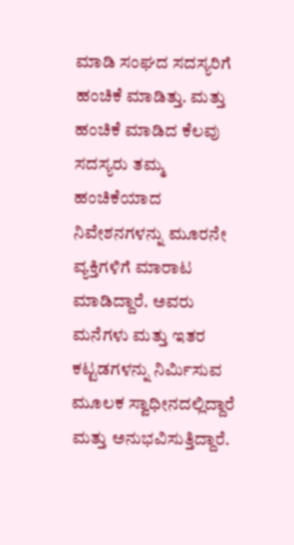ಮಾಡಿ ಸಂಘದ ಸದಸ್ಯರಿಗೆ ಹಂಚಿಕೆ ಮಾಡಿತ್ತು. ಮತ್ತು ಹಂಚಿಕೆ ಮಾಡಿದ ಕೆಲವು ಸದಸ್ಯರು ತಮ್ಮ ಹಂಚಿಕೆಯಾದ ನಿವೇಶನಗಳನ್ನು ಮೂರನೇ ವ್ಯಕ್ತಿಗಳಿಗೆ ಮಾರಾಟ ಮಾಡಿದ್ದಾರೆ. ಅವರು ಮನೆಗಳು ಮತ್ತು ಇತರ ಕಟ್ಟಡಗಳನ್ನು ನಿರ್ಮಿಸುವ ಮೂಲಕ ಸ್ವಾಧೀನದಲ್ಲಿದ್ದಾರೆ ಮತ್ತು ಅನುಭವಿಸುತ್ತಿದ್ದಾರೆ.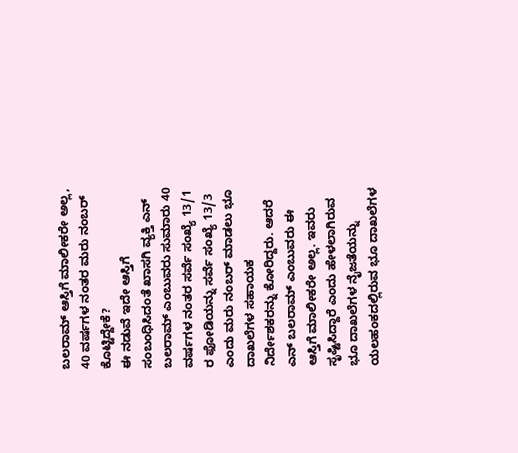ಬಲರಾಮ್ ಆಸ್ತಿಗೆ ಮಾಲೀಕರೇ ಅಲ್ಲ, 40 ವರ್ಷಗಳ ನಂತರ ಮರು ನಂಬರ್ ಕೊಟ್ಟಿದ್ದೇಕೆ?
ಈ ನಡುವೆ ಇದೇ ಆಸ್ತಿಗೆ ಸಂಬಂಧಿಸಿದಂತೆ ಖಾಸಗಿ ವ್ಯಕ್ತಿ ಎನ್ ಬಲರಾಮ್ ಎಂಬುವರು ಸುಮಾರು 40 ವರ್ಷಗಳ ನಂತರ ಸರ್ವೆ ಸಂಖ್ಯೆ 13/1 ರ ಫೋಡಿಯನ್ನು ಸರ್ವೆ ಸಂಖ್ಯೆ 13/3 ಎಂದು ಮರು ನಂಬರ್ ಮಾಡಲು ಭೂ ದಾಖಲೆಗಳ ಸಹಾಯಕ ನಿರ್ದೇಶಕರನ್ನು ಕೋರಿದ್ದರು. ಆದರೆ ಎನ್ ಬಲರಾಮ್ ಎಂಬುವರು ಈ ಆಸ್ತಿಗೆ ಮಾಲೀಕರೇ ಅಲ್ಲ. ಇವರು ಸೃಷ್ಟಿಸಿದ್ದಾರೆ ಎಂದು ಹೇಳಲಾಗಿರುವ ಭೂ ದಾಖಲೆಗಳ ನೈಜತೆಯನ್ನು ಯಲಹಂಕದಲ್ಲಿರುವ ಭೂ ದಾಖಲೆಗಳ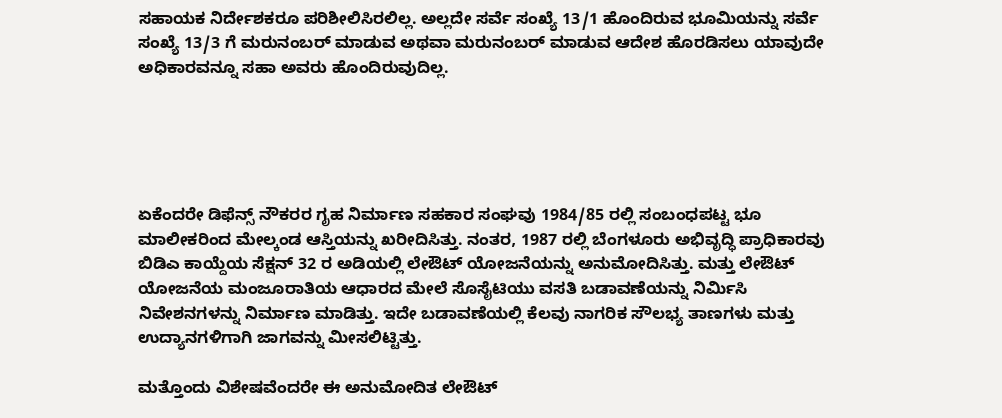ಸಹಾಯಕ ನಿರ್ದೇಶಕರೂ ಪರಿಶೀಲಿಸಿರಲಿಲ್ಲ. ಅಲ್ಲದೇ ಸರ್ವೆ ಸಂಖ್ಯೆ 13/1 ಹೊಂದಿರುವ ಭೂಮಿಯನ್ನು ಸರ್ವೆ ಸಂಖ್ಯೆ 13/3 ಗೆ ಮರುನಂಬರ್ ಮಾಡುವ ಅಥವಾ ಮರುನಂಬರ್ ಮಾಡುವ ಆದೇಶ ಹೊರಡಿಸಲು ಯಾವುದೇ ಅಧಿಕಾರವನ್ನೂ ಸಹಾ ಅವರು ಹೊಂದಿರುವುದಿಲ್ಲ.





ಏಕೆಂದರೇ ಡಿಫೆನ್ಸ್ ನೌಕರರ ಗೃಹ ನಿರ್ಮಾಣ ಸಹಕಾರ ಸಂಘವು 1984/85 ರಲ್ಲಿ ಸಂಬಂಧಪಟ್ಟ ಭೂ ಮಾಲೀಕರಿಂದ ಮೇಲ್ಕಂಡ ಆಸ್ತಿಯನ್ನು ಖರೀದಿಸಿತ್ತು. ನಂತರ, 1987 ರಲ್ಲಿ ಬೆಂಗಳೂರು ಅಭಿವೃದ್ಧಿ ಪ್ರಾಧಿಕಾರವು ಬಿಡಿಎ ಕಾಯ್ದೆಯ ಸೆಕ್ಷನ್ 32 ರ ಅಡಿಯಲ್ಲಿ ಲೇಔಟ್ ಯೋಜನೆಯನ್ನು ಅನುಮೋದಿಸಿತ್ತು. ಮತ್ತು ಲೇಔಟ್ ಯೋಜನೆಯ ಮಂಜೂರಾತಿಯ ಆಧಾರದ ಮೇಲೆ ಸೊಸೈಟಿಯು ವಸತಿ ಬಡಾವಣೆಯನ್ನು ನಿರ್ಮಿಸಿ ನಿವೇಶನಗಳನ್ನು ನಿರ್ಮಾಣ ಮಾಡಿತ್ತು. ಇದೇ ಬಡಾವಣೆಯಲ್ಲಿ ಕೆಲವು ನಾಗರಿಕ ಸೌಲಭ್ಯ ತಾಣಗಳು ಮತ್ತು ಉದ್ಯಾನಗಳಿಗಾಗಿ ಜಾಗವನ್ನು ಮೀಸಲಿಟ್ಟಿತ್ತು.

ಮತ್ತೊಂದು ವಿಶೇಷವೆಂದರೇ ಈ ಅನುಮೋದಿತ ಲೇಔಟ್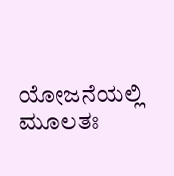ಯೋಜನೆಯಲ್ಲಿ ಮೂಲತಃ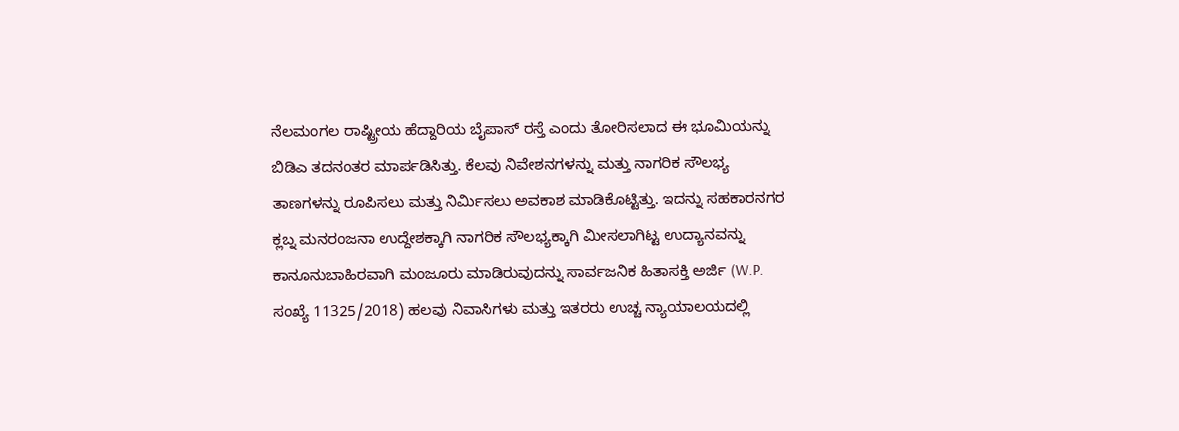ನೆಲಮಂಗಲ ರಾಷ್ಟ್ರೀಯ ಹೆದ್ದಾರಿಯ ಬೈಪಾಸ್ ರಸ್ತೆ ಎಂದು ತೋರಿಸಲಾದ ಈ ಭೂಮಿಯನ್ನು ಬಿಡಿಎ ತದನಂತರ ಮಾರ್ಪಡಿಸಿತ್ತು. ಕೆಲವು ನಿವೇಶನಗಳನ್ನು ಮತ್ತು ನಾಗರಿಕ ಸೌಲಭ್ಯ ತಾಣಗಳನ್ನು ರೂಪಿಸಲು ಮತ್ತು ನಿರ್ಮಿಸಲು ಅವಕಾಶ ಮಾಡಿಕೊಟ್ಟಿತ್ತು. ಇದನ್ನು ಸಹಕಾರನಗರ ಕ್ಲಬ್ನ ಮನರಂಜನಾ ಉದ್ದೇಶಕ್ಕಾಗಿ ನಾಗರಿಕ ಸೌಲಭ್ಯಕ್ಕಾಗಿ ಮೀಸಲಾಗಿಟ್ಟ ಉದ್ಯಾನವನ್ನು ಕಾನೂನುಬಾಹಿರವಾಗಿ ಮಂಜೂರು ಮಾಡಿರುವುದನ್ನು ಸಾರ್ವಜನಿಕ ಹಿತಾಸಕ್ತಿ ಅರ್ಜಿ (W.P. ಸಂಖ್ಯೆ 11325/2018) ಹಲವು ನಿವಾಸಿಗಳು ಮತ್ತು ಇತರರು ಉಚ್ಚ ನ್ಯಾಯಾಲಯದಲ್ಲಿ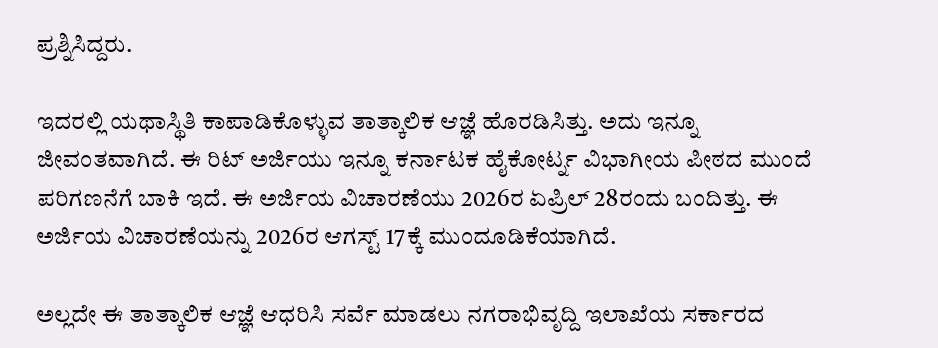ಪ್ರಶ್ನಿಸಿದ್ದರು.

ಇದರಲ್ಲಿ ಯಥಾಸ್ಥಿತಿ ಕಾಪಾಡಿಕೊಳ್ಳುವ ತಾತ್ಕಾಲಿಕ ಆಜ್ಞೆ ಹೊರಡಿಸಿತ್ತು. ಅದು ಇನ್ನೂ ಜೀವಂತವಾಗಿದೆ. ಈ ರಿಟ್ ಅರ್ಜಿಯು ಇನ್ನೂ ಕರ್ನಾಟಕ ಹೈಕೋರ್ಟ್ನ ವಿಭಾಗೀಯ ಪೀಠದ ಮುಂದೆ ಪರಿಗಣನೆಗೆ ಬಾಕಿ ಇದೆ. ಈ ಅರ್ಜಿಯ ವಿಚಾರಣೆಯು 2026ರ ಏಪ್ರಿಲ್ 28ರಂದು ಬಂದಿತ್ತು. ಈ ಅರ್ಜಿಯ ವಿಚಾರಣೆಯನ್ನು 2026ರ ಆಗಸ್ಟ್ 17ಕ್ಕೆ ಮುಂದೂಡಿಕೆಯಾಗಿದೆ.

ಅಲ್ಲದೇ ಈ ತಾತ್ಕಾಲಿಕ ಆಜ್ಞೆ ಆಧರಿಸಿ ಸರ್ವೆ ಮಾಡಲು ನಗರಾಭಿವೃದ್ದಿ ಇಲಾಖೆಯ ಸರ್ಕಾರದ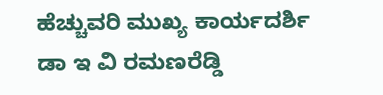ಹೆಚ್ಚುವರಿ ಮುಖ್ಯ ಕಾರ್ಯದರ್ಶಿ ಡಾ ಇ ವಿ ರಮಣರೆಡ್ಡಿ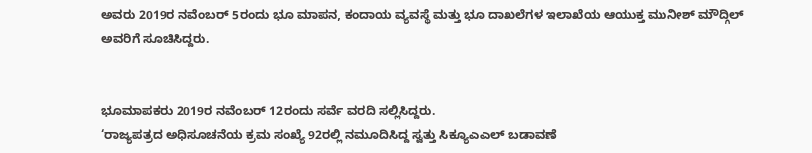ಅವರು 2019ರ ನವೆಂಬರ್ 5ರಂದು ಭೂ ಮಾಪನ, ಕಂದಾಯ ವ್ಯವಸ್ಥೆ ಮತ್ತು ಭೂ ದಾಖಲೆಗಳ ಇಲಾಖೆಯ ಆಯುಕ್ತ ಮುನೀಶ್ ಮೌದ್ಗಿಲ್ ಅವರಿಗೆ ಸೂಚಿಸಿದ್ದರು.


ಭೂಮಾಪಕರು 2019ರ ನವೆಂಬರ್ 12ರಂದು ಸರ್ವೆ ವರದಿ ಸಲ್ಲಿಸಿದ್ದರು.
‘ರಾಜ್ಯಪತ್ರದ ಅಧಿಸೂಚನೆಯ ಕ್ರಮ ಸಂಖ್ಯೆ 92ರಲ್ಲಿ ನಮೂದಿಸಿದ್ದ ಸ್ವತ್ತು ಸಿಕ್ಯೂಎಎಲ್ ಬಡಾವಣೆ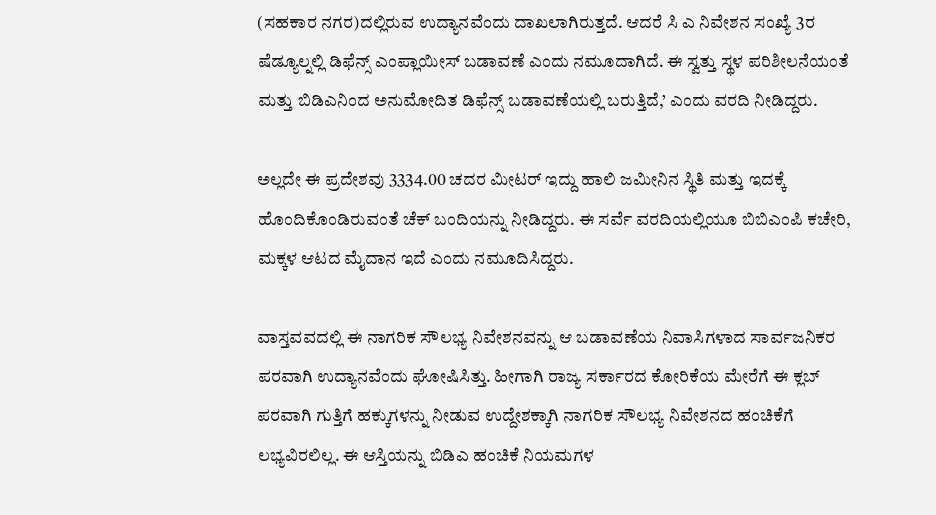(ಸಹಕಾರ ನಗರ)ದಲ್ಲಿರುವ ಉದ್ಯಾನವೆಂದು ದಾಖಲಾಗಿರುತ್ತದೆ. ಆದರೆ ಸಿ ಎ ನಿವೇಶನ ಸಂಖ್ಯೆ 3ರ ಷೆಡ್ಯೂಲ್ನಲ್ಲಿ ಡಿಫೆನ್ಸ್ ಎಂಪ್ಲಾಯೀಸ್ ಬಡಾವಣೆ ಎಂದು ನಮೂದಾಗಿದೆ. ಈ ಸ್ವತ್ತು ಸ್ಥಳ ಪರಿಶೀಲನೆಯಂತೆ ಮತ್ತು ಬಿಡಿಎನಿಂದ ಅನುಮೋದಿತ ಡಿಫೆನ್ಸ್ ಬಡಾವಣೆಯಲ್ಲಿ ಬರುತ್ತಿದೆ,’ ಎಂದು ವರದಿ ನೀಡಿದ್ದರು.

ಅಲ್ಲದೇ ಈ ಪ್ರದೇಶವು 3334.00 ಚದರ ಮೀಟರ್ ಇದ್ದು ಹಾಲಿ ಜಮೀನಿನ ಸ್ಥಿತಿ ಮತ್ತು ಇದಕ್ಕೆ ಹೊಂದಿಕೊಂಡಿರುವಂತೆ ಚೆಕ್ ಬಂದಿಯನ್ನು ನೀಡಿದ್ದರು. ಈ ಸರ್ವೆ ವರದಿಯಲ್ಲಿಯೂ ಬಿಬಿಎಂಪಿ ಕಚೇರಿ, ಮಕ್ಕಳ ಆಟದ ಮೈದಾನ ಇದೆ ಎಂದು ನಮೂದಿಸಿದ್ದರು.

ವಾಸ್ತವವದಲ್ಲಿ ಈ ನಾಗರಿಕ ಸೌಲಭ್ಯ ನಿವೇಶನವನ್ನು ಆ ಬಡಾವಣೆಯ ನಿವಾಸಿಗಳಾದ ಸಾರ್ವಜನಿಕರ ಪರವಾಗಿ ಉದ್ಯಾನವೆಂದು ಘೋಷಿಸಿತ್ತು. ಹೀಗಾಗಿ ರಾಜ್ಯ ಸರ್ಕಾರದ ಕೋರಿಕೆಯ ಮೇರೆಗೆ ಈ ಕ್ಲಬ್ ಪರವಾಗಿ ಗುತ್ತಿಗೆ ಹಕ್ಕುಗಳನ್ನು ನೀಡುವ ಉದ್ದೇಶಕ್ಕಾಗಿ ನಾಗರಿಕ ಸೌಲಭ್ಯ ನಿವೇಶನದ ಹಂಚಿಕೆಗೆ ಲಭ್ಯವಿರಲಿಲ್ಲ. ಈ ಆಸ್ತಿಯನ್ನು ಬಿಡಿಎ ಹಂಚಿಕೆ ನಿಯಮಗಳ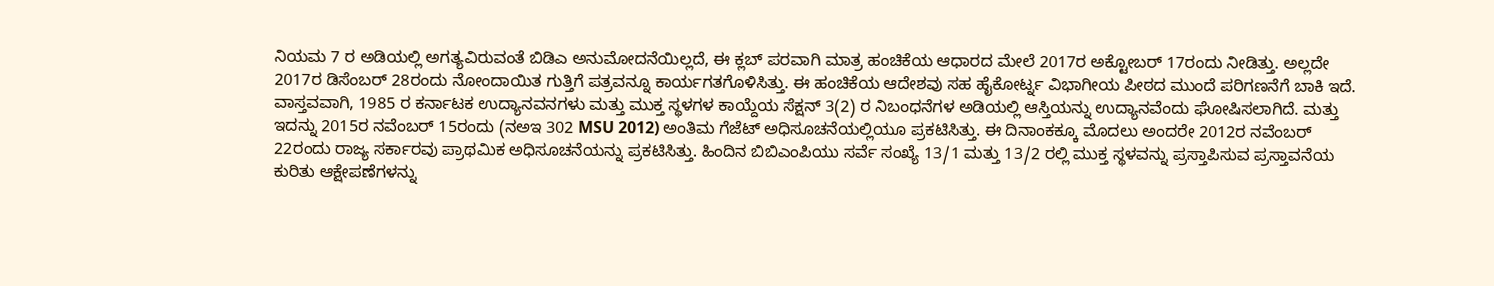ನಿಯಮ 7 ರ ಅಡಿಯಲ್ಲಿ ಅಗತ್ಯವಿರುವಂತೆ ಬಿಡಿಎ ಅನುಮೋದನೆಯಿಲ್ಲದೆ, ಈ ಕ್ಲಬ್ ಪರವಾಗಿ ಮಾತ್ರ ಹಂಚಿಕೆಯ ಆಧಾರದ ಮೇಲೆ 2017ರ ಅಕ್ಟೋಬರ್ 17ರಂದು ನೀಡಿತ್ತು. ಅಲ್ಲದೇ 2017ರ ಡಿಸೆಂಬರ್ 28ರಂದು ನೋಂದಾಯಿತ ಗುತ್ತಿಗೆ ಪತ್ರವನ್ನೂ ಕಾರ್ಯಗತಗೊಳಿಸಿತ್ತು. ಈ ಹಂಚಿಕೆಯ ಆದೇಶವು ಸಹ ಹೈಕೋರ್ಟ್ನ ವಿಭಾಗೀಯ ಪೀಠದ ಮುಂದೆ ಪರಿಗಣನೆಗೆ ಬಾಕಿ ಇದೆ.
ವಾಸ್ತವವಾಗಿ, 1985 ರ ಕರ್ನಾಟಕ ಉದ್ಯಾನವನಗಳು ಮತ್ತು ಮುಕ್ತ ಸ್ಥಳಗಳ ಕಾಯ್ದೆಯ ಸೆಕ್ಷನ್ 3(2) ರ ನಿಬಂಧನೆಗಳ ಅಡಿಯಲ್ಲಿ ಆಸ್ತಿಯನ್ನು ಉದ್ಯಾನವೆಂದು ಘೋಷಿಸಲಾಗಿದೆ. ಮತ್ತು ಇದನ್ನು 2015ರ ನವೆಂಬರ್ 15ರಂದು (ನಅಇ 302 MSU 2012) ಅಂತಿಮ ಗೆಜೆಟ್ ಅಧಿಸೂಚನೆಯಲ್ಲಿಯೂ ಪ್ರಕಟಿಸಿತ್ತು. ಈ ದಿನಾಂಕಕ್ಕೂ ಮೊದಲು ಅಂದರೇ 2012ರ ನವೆಂಬರ್ 22ರಂದು ರಾಜ್ಯ ಸರ್ಕಾರವು ಪ್ರಾಥಮಿಕ ಅಧಿಸೂಚನೆಯನ್ನು ಪ್ರಕಟಿಸಿತ್ತು. ಹಿಂದಿನ ಬಿಬಿಎಂಪಿಯು ಸರ್ವೆ ಸಂಖ್ಯೆ 13/1 ಮತ್ತು 13/2 ರಲ್ಲಿ ಮುಕ್ತ ಸ್ಥಳವನ್ನು ಪ್ರಸ್ತಾಪಿಸುವ ಪ್ರಸ್ತಾವನೆಯ ಕುರಿತು ಆಕ್ಷೇಪಣೆಗಳನ್ನು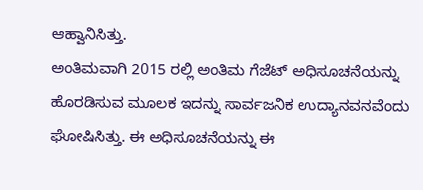ಆಹ್ವಾನಿಸಿತ್ತು.
ಅಂತಿಮವಾಗಿ 2015 ರಲ್ಲಿ ಅಂತಿಮ ಗೆಜೆಟ್ ಅಧಿಸೂಚನೆಯನ್ನು ಹೊರಡಿಸುವ ಮೂಲಕ ಇದನ್ನು ಸಾರ್ವಜನಿಕ ಉದ್ಯಾನವನವೆಂದು ಘೋಷಿಸಿತ್ತು. ಈ ಅಧಿಸೂಚನೆಯನ್ನು ಈ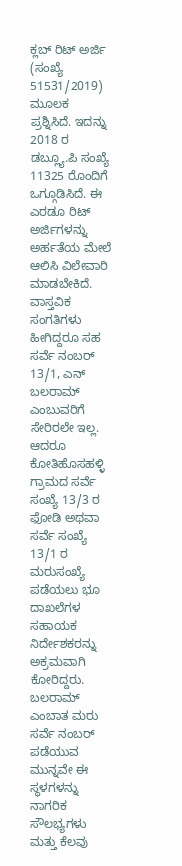ಕ್ಲಬ್ ರಿಟ್ ಅರ್ಜಿ (ಸಂಖ್ಯೆ 51531/2019) ಮೂಲಕ ಪ್ರಶ್ನಿಸಿದೆ. ಇದನ್ನು 2018 ರ ಡಬ್ಲ್ಯೂ.ಪಿ ಸಂಖ್ಯೆ 11325 ರೊಂದಿಗೆ ಒಗ್ಗೂಡಿಸಿದೆ. ಈ ಎರಡೂ ರಿಟ್ ಅರ್ಜಿಗಳನ್ನು ಅರ್ಹತೆಯ ಮೇಲೆ ಆಲಿಸಿ ವಿಲೇವಾರಿ ಮಾಡಬೇಕಿದೆ.
ವಾಸ್ತವಿಕ ಸಂಗತಿಗಳು ಹೀಗಿದ್ದರೂ ಸಹ ಸರ್ವೆ ನಂಬರ್ 13/1, ಎನ್ ಬಲರಾಮ್ ಎಂಬುವರಿಗೆ ಸೇರಿರಲೇ ಇಲ್ಲ. ಆದರೂ ಕೋತಿಹೊಸಹಳ್ಳಿ ಗ್ರಾಮದ ಸರ್ವೆ ಸಂಖ್ಯೆ 13/3 ರ ಫೋಡಿ ಅಥವಾ ಸರ್ವೆ ಸಂಖ್ಯೆ 13/1 ರ ಮರುಸಂಖ್ಯೆ ಪಡೆಯಲು ಭೂ ದಾಖಲೆಗಳ ಸಹಾಯಕ ನಿರ್ದೇಶಕರನ್ನು ಅಕ್ರಮವಾಗಿ ಕೋರಿದ್ದರು.
ಬಲರಾಮ್ ಎಂಬಾತ ಮರು ಸರ್ವೆ ನಂಬರ್ ಪಡೆಯುವ ಮುನ್ನವೇ ಈ ಸ್ಥಳಗಳನ್ನು ನಾಗರಿಕ ಸೌಲಭ್ಯಗಳು ಮತ್ತು ಕೆಲವು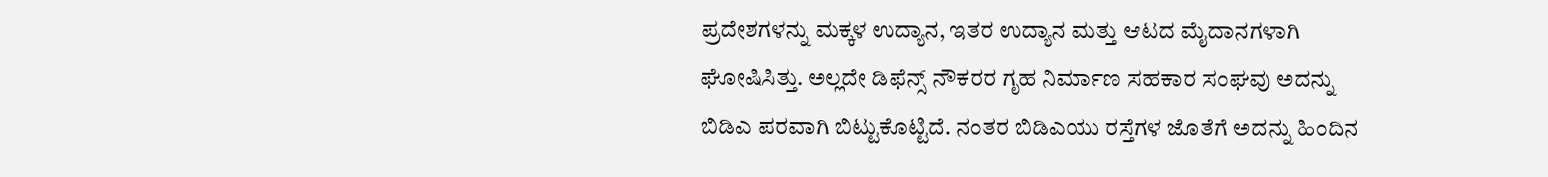ಪ್ರದೇಶಗಳನ್ನು ಮಕ್ಕಳ ಉದ್ಯಾನ, ಇತರ ಉದ್ಯಾನ ಮತ್ತು ಆಟದ ಮೈದಾನಗಳಾಗಿ ಘೋಷಿಸಿತ್ತು. ಅಲ್ಲದೇ ಡಿಫೆನ್ಸ್ ನೌಕರರ ಗೃಹ ನಿರ್ಮಾಣ ಸಹಕಾರ ಸಂಘವು ಅದನ್ನು ಬಿಡಿಎ ಪರವಾಗಿ ಬಿಟ್ಟುಕೊಟ್ಟಿದೆ. ನಂತರ ಬಿಡಿಎಯು ರಸ್ತೆಗಳ ಜೊತೆಗೆ ಅದನ್ನು ಹಿಂದಿನ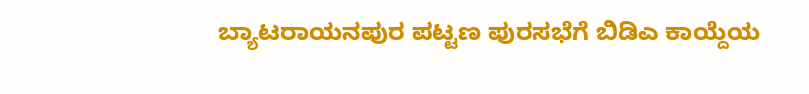ಬ್ಯಾಟರಾಯನಪುರ ಪಟ್ಟಣ ಪುರಸಭೆಗೆ ಬಿಡಿಎ ಕಾಯ್ದೆಯ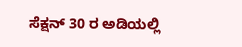ಸೆಕ್ಷನ್ 30 ರ ಅಡಿಯಲ್ಲಿ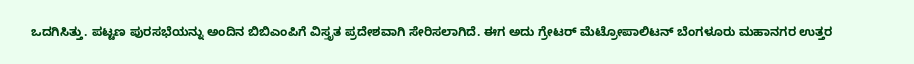ಒದಗಿಸಿತ್ತು. ಪಟ್ಟಣ ಪುರಸಭೆಯನ್ನು ಅಂದಿನ ಬಿಬಿಎಂಪಿಗೆ ವಿಸ್ತೃತ ಪ್ರದೇಶವಾಗಿ ಸೇರಿಸಲಾಗಿದೆ. ಈಗ ಅದು ಗ್ರೇಟರ್ ಮೆಟ್ರೋಪಾಲಿಟನ್ ಬೆಂಗಳೂರು ಮಹಾನಗರ ಉತ್ತರ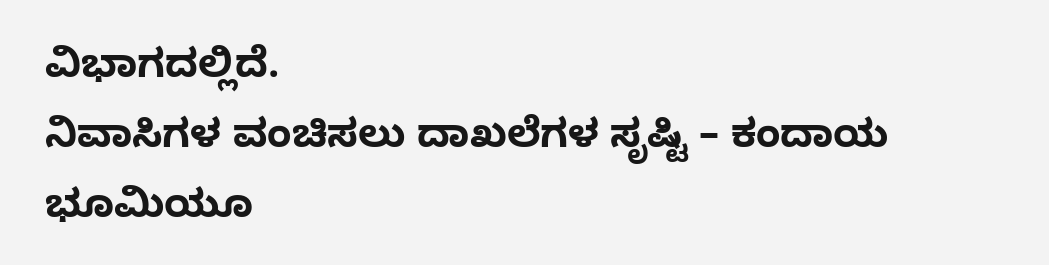ವಿಭಾಗದಲ್ಲಿದೆ.
ನಿವಾಸಿಗಳ ವಂಚಿಸಲು ದಾಖಲೆಗಳ ಸೃಷ್ಟಿ – ಕಂದಾಯ ಭೂಮಿಯೂ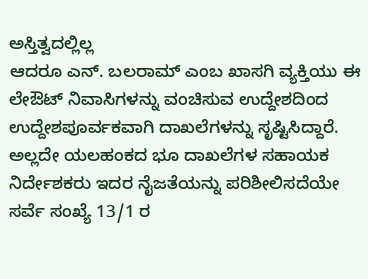ಅಸ್ತಿತ್ವದಲ್ಲಿಲ್ಲ
ಆದರೂ ಎನ್. ಬಲರಾಮ್ ಎಂಬ ಖಾಸಗಿ ವ್ಯಕ್ತಿಯು ಈ ಲೇಔಟ್ ನಿವಾಸಿಗಳನ್ನು ವಂಚಿಸುವ ಉದ್ದೇಶದಿಂದ ಉದ್ದೇಶಪೂರ್ವಕವಾಗಿ ದಾಖಲೆಗಳನ್ನು ಸೃಷ್ಟಿಸಿದ್ದಾರೆ. ಅಲ್ಲದೇ ಯಲಹಂಕದ ಭೂ ದಾಖಲೆಗಳ ಸಹಾಯಕ ನಿರ್ದೇಶಕರು ಇದರ ನೈಜತೆಯನ್ನು ಪರಿಶೀಲಿಸದೆಯೇ ಸರ್ವೆ ಸಂಖ್ಯೆ 13/1 ರ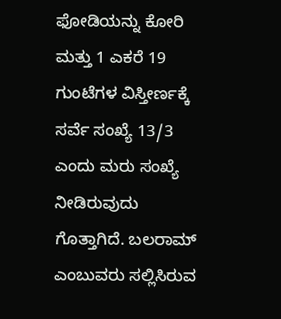ಫೋಡಿಯನ್ನು ಕೋರಿ ಮತ್ತು 1 ಎಕರೆ 19 ಗುಂಟೆಗಳ ವಿಸ್ತೀರ್ಣಕ್ಕೆ ಸರ್ವೆ ಸಂಖ್ಯೆ 13/3 ಎಂದು ಮರು ಸಂಖ್ಯೆ ನೀಡಿರುವುದು ಗೊತ್ತಾಗಿದೆ. ಬಲರಾಮ್ ಎಂಬುವರು ಸಲ್ಲಿಸಿರುವ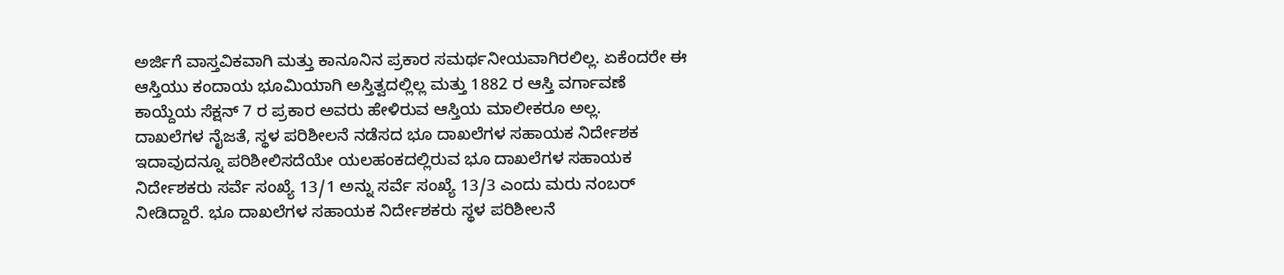ಅರ್ಜಿಗೆ ವಾಸ್ತವಿಕವಾಗಿ ಮತ್ತು ಕಾನೂನಿನ ಪ್ರಕಾರ ಸಮರ್ಥನೀಯವಾಗಿರಲಿಲ್ಲ. ಏಕೆಂದರೇ ಈ ಆಸ್ತಿಯು ಕಂದಾಯ ಭೂಮಿಯಾಗಿ ಅಸ್ತಿತ್ವದಲ್ಲಿಲ್ಲ ಮತ್ತು 1882 ರ ಆಸ್ತಿ ವರ್ಗಾವಣೆ ಕಾಯ್ದೆಯ ಸೆಕ್ಷನ್ 7 ರ ಪ್ರಕಾರ ಅವರು ಹೇಳಿರುವ ಆಸ್ತಿಯ ಮಾಲೀಕರೂ ಅಲ್ಲ.
ದಾಖಲೆಗಳ ನೈಜತೆ, ಸ್ಥಳ ಪರಿಶೀಲನೆ ನಡೆಸದ ಭೂ ದಾಖಲೆಗಳ ಸಹಾಯಕ ನಿರ್ದೇಶಕ
ಇದಾವುದನ್ನೂ ಪರಿಶೀಲಿಸದೆಯೇ ಯಲಹಂಕದಲ್ಲಿರುವ ಭೂ ದಾಖಲೆಗಳ ಸಹಾಯಕ ನಿರ್ದೇಶಕರು ಸರ್ವೆ ಸಂಖ್ಯೆ 13/1 ಅನ್ನು ಸರ್ವೆ ಸಂಖ್ಯೆ 13/3 ಎಂದು ಮರು ನಂಬರ್ ನೀಡಿದ್ದಾರೆ. ಭೂ ದಾಖಲೆಗಳ ಸಹಾಯಕ ನಿರ್ದೇಶಕರು ಸ್ಥಳ ಪರಿಶೀಲನೆ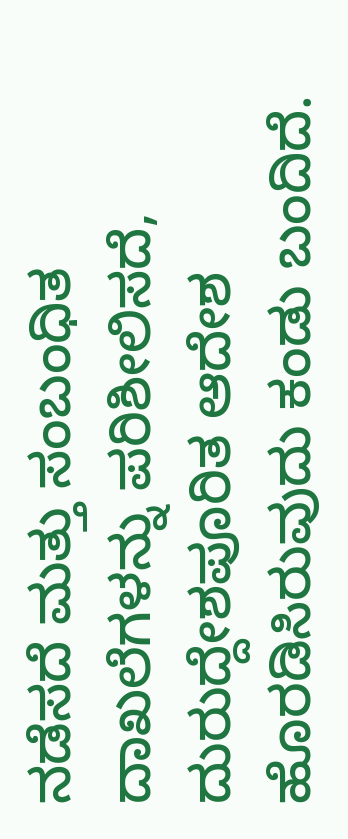ನಡೆಸದೆ ಮತ್ತು ಸಂಬಂಧಿತ ದಾಖಲೆಗಳನ್ನು ಪರಿಶೀಲಿಸದೆ, ದುರುದ್ದೇಶಪೂರಿತ ಆದೇಶ ಹೊರಡಿಸಿರುವುದು ಕಂಡು ಬಂದಿದೆ.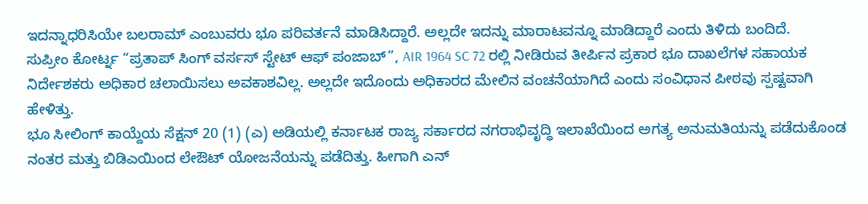ಇದನ್ನಾಧರಿಸಿಯೇ ಬಲರಾಮ್ ಎಂಬುವರು ಭೂ ಪರಿವರ್ತನೆ ಮಾಡಿಸಿದ್ದಾರೆ. ಅಲ್ಲದೇ ಇದನ್ನು ಮಾರಾಟವನ್ನೂ ಮಾಡಿದ್ದಾರೆ ಎಂದು ತಿಳಿದು ಬಂದಿದೆ.
ಸುಪ್ರೀಂ ಕೋರ್ಟ್ನ “ಪ್ರತಾಪ್ ಸಿಂಗ್ ವರ್ಸಸ್ ಸ್ಟೇಟ್ ಆಫ್ ಪಂಜಾಬ್”, AIR 1964 SC 72 ರಲ್ಲಿ ನೀಡಿರುವ ತೀರ್ಪಿನ ಪ್ರಕಾರ ಭೂ ದಾಖಲೆಗಳ ಸಹಾಯಕ ನಿರ್ದೇಶಕರು ಅಧಿಕಾರ ಚಲಾಯಿಸಲು ಅವಕಾಶವಿಲ್ಲ. ಅಲ್ಲದೇ ಇದೊಂದು ಅಧಿಕಾರದ ಮೇಲಿನ ವಂಚನೆಯಾಗಿದೆ ಎಂದು ಸಂವಿಧಾನ ಪೀಠವು ಸ್ಪಷ್ಟವಾಗಿ ಹೇಳಿತ್ತು.
ಭೂ ಸೀಲಿಂಗ್ ಕಾಯ್ದೆಯ ಸೆಕ್ಷನ್ 20 (1) (ಎ) ಅಡಿಯಲ್ಲಿ ಕರ್ನಾಟಕ ರಾಜ್ಯ ಸರ್ಕಾರದ ನಗರಾಭಿವೃದ್ಧಿ ಇಲಾಖೆಯಿಂದ ಅಗತ್ಯ ಅನುಮತಿಯನ್ನು ಪಡೆದುಕೊಂಡ ನಂತರ ಮತ್ತು ಬಿಡಿಎಯಿಂದ ಲೇಔಟ್ ಯೋಜನೆಯನ್ನು ಪಡೆದಿತ್ತು. ಹೀಗಾಗಿ ಎನ್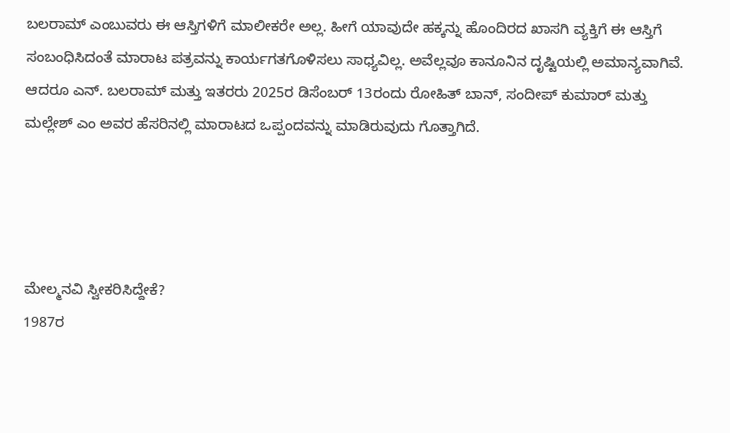ಬಲರಾಮ್ ಎಂಬುವರು ಈ ಆಸ್ತಿಗಳಿಗೆ ಮಾಲೀಕರೇ ಅಲ್ಲ. ಹೀಗೆ ಯಾವುದೇ ಹಕ್ಕನ್ನು ಹೊಂದಿರದ ಖಾಸಗಿ ವ್ಯಕ್ತಿಗೆ ಈ ಆಸ್ತಿಗೆ ಸಂಬಂಧಿಸಿದಂತೆ ಮಾರಾಟ ಪತ್ರವನ್ನು ಕಾರ್ಯಗತಗೊಳಿಸಲು ಸಾಧ್ಯವಿಲ್ಲ. ಅವೆಲ್ಲವೂ ಕಾನೂನಿನ ದೃಷ್ಟಿಯಲ್ಲಿ ಅಮಾನ್ಯವಾಗಿವೆ.
ಆದರೂ ಎನ್. ಬಲರಾಮ್ ಮತ್ತು ಇತರರು 2025ರ ಡಿಸೆಂಬರ್ 13ರಂದು ರೋಹಿತ್ ಬಾನ್, ಸಂದೀಪ್ ಕುಮಾರ್ ಮತ್ತು ಮಲ್ಲೇಶ್ ಎಂ ಅವರ ಹೆಸರಿನಲ್ಲಿ ಮಾರಾಟದ ಒಪ್ಪಂದವನ್ನು ಮಾಡಿರುವುದು ಗೊತ್ತಾಗಿದೆ.




ಮೇಲ್ಮನವಿ ಸ್ವೀಕರಿಸಿದ್ದೇಕೆ?
1987ರ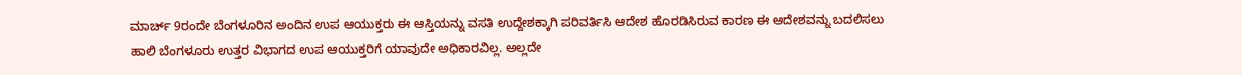ಮಾರ್ಚ್ 9ರಂದೇ ಬೆಂಗಳೂರಿನ ಅಂದಿನ ಉಪ ಆಯುಕ್ತರು ಈ ಆಸ್ತಿಯನ್ನು ವಸತಿ ಉದ್ದೇಶಕ್ಕಾಗಿ ಪರಿವರ್ತಿಸಿ ಆದೇಶ ಹೊರಡಿಸಿರುವ ಕಾರಣ ಈ ಆದೇಶವನ್ನು ಬದಲಿಸಲು ಹಾಲಿ ಬೆಂಗಳೂರು ಉತ್ತರ ವಿಭಾಗದ ಉಪ ಆಯುಕ್ತರಿಗೆ ಯಾವುದೇ ಅಧಿಕಾರವಿಲ್ಲ. ಅಲ್ಲದೇ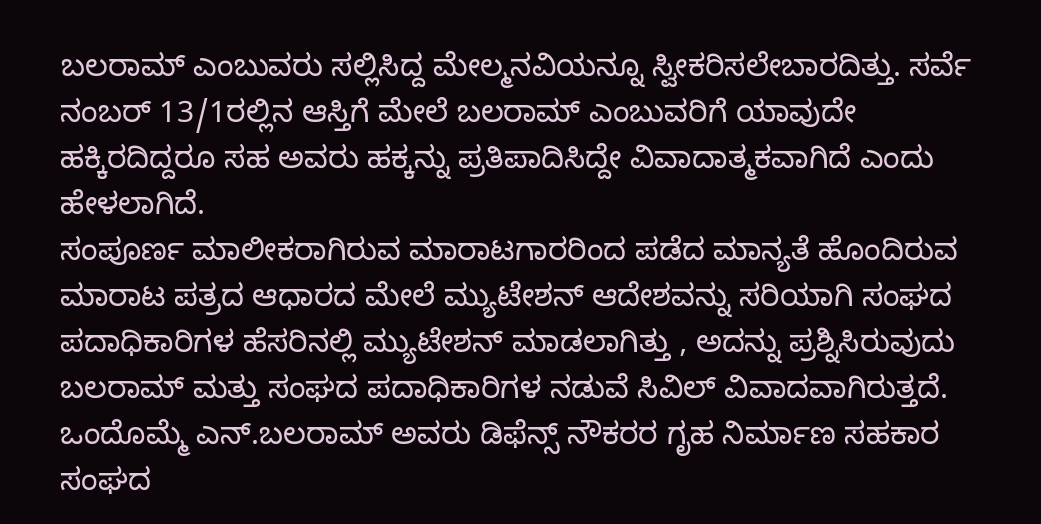ಬಲರಾಮ್ ಎಂಬುವರು ಸಲ್ಲಿಸಿದ್ದ ಮೇಲ್ಮನವಿಯನ್ನೂ ಸ್ವೀಕರಿಸಲೇಬಾರದಿತ್ತು. ಸರ್ವೆ ನಂಬರ್ 13/1ರಲ್ಲಿನ ಆಸ್ತಿಗೆ ಮೇಲೆ ಬಲರಾಮ್ ಎಂಬುವರಿಗೆ ಯಾವುದೇ ಹಕ್ಕಿರದಿದ್ದರೂ ಸಹ ಅವರು ಹಕ್ಕನ್ನು ಪ್ರತಿಪಾದಿಸಿದ್ದೇ ವಿವಾದಾತ್ಮಕವಾಗಿದೆ ಎಂದು ಹೇಳಲಾಗಿದೆ.
ಸಂಪೂರ್ಣ ಮಾಲೀಕರಾಗಿರುವ ಮಾರಾಟಗಾರರಿಂದ ಪಡೆದ ಮಾನ್ಯತೆ ಹೊಂದಿರುವ ಮಾರಾಟ ಪತ್ರದ ಆಧಾರದ ಮೇಲೆ ಮ್ಯುಟೇಶನ್ ಆದೇಶವನ್ನು ಸರಿಯಾಗಿ ಸಂಘದ ಪದಾಧಿಕಾರಿಗಳ ಹೆಸರಿನಲ್ಲಿ ಮ್ಯುಟೇಶನ್ ಮಾಡಲಾಗಿತ್ತು , ಅದನ್ನು ಪ್ರಶ್ನಿಸಿರುವುದು ಬಲರಾಮ್ ಮತ್ತು ಸಂಘದ ಪದಾಧಿಕಾರಿಗಳ ನಡುವೆ ಸಿವಿಲ್ ವಿವಾದವಾಗಿರುತ್ತದೆ. ಒಂದೊಮ್ಮೆ ಎನ್.ಬಲರಾಮ್ ಅವರು ಡಿಫೆನ್ಸ್ ನೌಕರರ ಗೃಹ ನಿರ್ಮಾಣ ಸಹಕಾರ ಸಂಘದ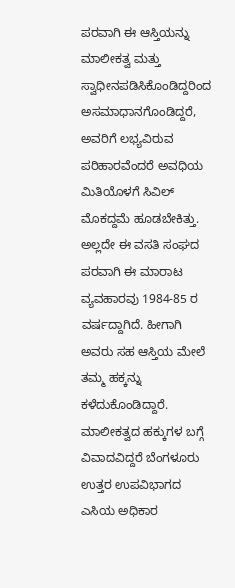ಪರವಾಗಿ ಈ ಆಸ್ತಿಯನ್ನು ಮಾಲೀಕತ್ವ ಮತ್ತು ಸ್ವಾಧೀನಪಡಿಸಿಕೊಂಡಿದ್ದರಿಂದ ಅಸಮಾಧಾನಗೊಂಡಿದ್ದರೆ, ಅವರಿಗೆ ಲಭ್ಯವಿರುವ ಪರಿಹಾರವೆಂದರೆ ಅವಧಿಯ ಮಿತಿಯೊಳಗೆ ಸಿವಿಲ್ ಮೊಕದ್ದಮೆ ಹೂಡಬೇಕಿತ್ತು.
ಅಲ್ಲದೇ ಈ ವಸತಿ ಸಂಘದ ಪರವಾಗಿ ಈ ಮಾರಾಟ ವ್ಯವಹಾರವು 1984-85 ರ ವರ್ಷದ್ದಾಗಿದೆ. ಹೀಗಾಗಿ ಅವರು ಸಹ ಆಸ್ತಿಯ ಮೇಲೆ ತಮ್ಮ ಹಕ್ಕನ್ನು ಕಳೆದುಕೊಂಡಿದ್ದಾರೆ. ಮಾಲೀಕತ್ವದ ಹಕ್ಕುಗಳ ಬಗ್ಗೆ ವಿವಾದವಿದ್ದರೆ ಬೆಂಗಳೂರು ಉತ್ತರ ಉಪವಿಭಾಗದ ಎಸಿಯ ಅಧಿಕಾರ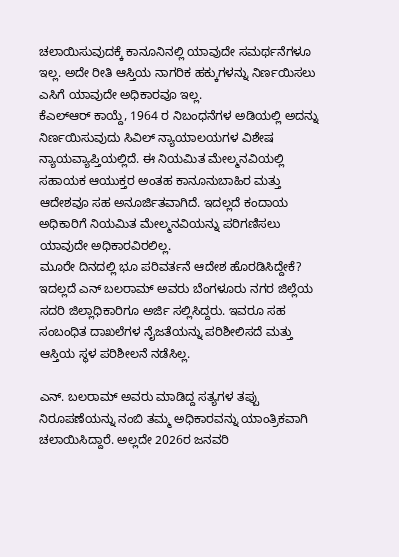ಚಲಾಯಿಸುವುದಕ್ಕೆ ಕಾನೂನಿನಲ್ಲಿ ಯಾವುದೇ ಸಮರ್ಥನೆಗಳೂ ಇಲ್ಲ. ಅದೇ ರೀತಿ ಆಸ್ತಿಯ ನಾಗರಿಕ ಹಕ್ಕುಗಳನ್ನು ನಿರ್ಣಯಿಸಲು ಎಸಿಗೆ ಯಾವುದೇ ಅಧಿಕಾರವೂ ಇಲ್ಲ.
ಕೆಎಲ್ಆರ್ ಕಾಯ್ದೆ, 1964 ರ ನಿಬಂಧನೆಗಳ ಅಡಿಯಲ್ಲಿ ಅದನ್ನು ನಿರ್ಣಯಿಸುವುದು ಸಿವಿಲ್ ನ್ಯಾಯಾಲಯಗಳ ವಿಶೇಷ ನ್ಯಾಯವ್ಯಾಪ್ತಿಯಲ್ಲಿದೆ. ಈ ನಿಯಮಿತ ಮೇಲ್ಮನವಿಯಲ್ಲಿ ಸಹಾಯಕ ಆಯುಕ್ತರ ಅಂತಹ ಕಾನೂನುಬಾಹಿರ ಮತ್ತು ಆದೇಶವೂ ಸಹ ಅನೂರ್ಜಿತವಾಗಿದೆ. ಇದಲ್ಲದೆ ಕಂದಾಯ ಅಧಿಕಾರಿಗೆ ನಿಯಮಿತ ಮೇಲ್ಮನವಿಯನ್ನು ಪರಿಗಣಿಸಲು ಯಾವುದೇ ಅಧಿಕಾರವಿರಲಿಲ್ಲ.
ಮೂರೇ ದಿನದಲ್ಲಿ ಭೂ ಪರಿವರ್ತನೆ ಆದೇಶ ಹೊರಡಿಸಿದ್ದೇಕೆ?
ಇದಲ್ಲದೆ ಎನ್ ಬಲರಾಮ್ ಅವರು ಬೆಂಗಳೂರು ನಗರ ಜಿಲ್ಲೆಯ ಸದರಿ ಜಿಲ್ಲಾಧಿಕಾರಿಗೂ ಅರ್ಜಿ ಸಲ್ಲಿಸಿದ್ದರು. ಇವರೂ ಸಹ ಸಂಬಂಧಿತ ದಾಖಲೆಗಳ ನೈಜತೆಯನ್ನು ಪರಿಶೀಲಿಸದೆ ಮತ್ತು ಆಸ್ತಿಯ ಸ್ಥಳ ಪರಿಶೀಲನೆ ನಡೆಸಿಲ್ಲ.

ಎನ್. ಬಲರಾಮ್ ಅವರು ಮಾಡಿದ್ದ ಸತ್ಯಗಳ ತಪ್ಪು ನಿರೂಪಣೆಯನ್ನು ನಂಬಿ ತಮ್ಮ ಅಧಿಕಾರವನ್ನು ಯಾಂತ್ರಿಕವಾಗಿ ಚಲಾಯಿಸಿದ್ದಾರೆ. ಅಲ್ಲದೇ 2026ರ ಜನವರಿ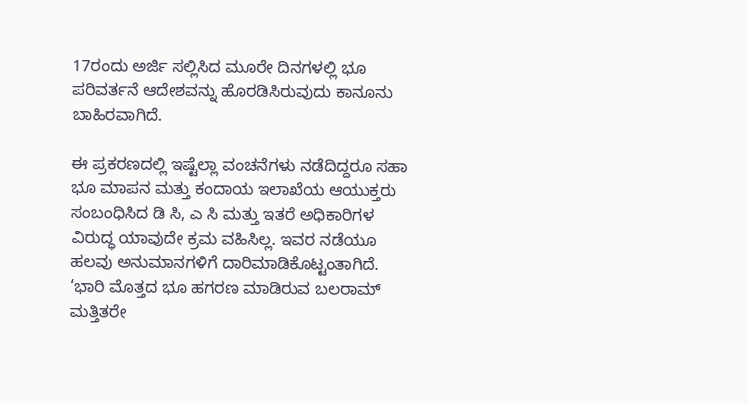17ರಂದು ಅರ್ಜಿ ಸಲ್ಲಿಸಿದ ಮೂರೇ ದಿನಗಳಲ್ಲಿ ಭೂ ಪರಿವರ್ತನೆ ಆದೇಶವನ್ನು ಹೊರಡಿಸಿರುವುದು ಕಾನೂನು ಬಾಹಿರವಾಗಿದೆ.

ಈ ಪ್ರಕರಣದಲ್ಲಿ ಇಷ್ಟೆಲ್ಲಾ ವಂಚನೆಗಳು ನಡೆದಿದ್ದರೂ ಸಹಾ ಭೂ ಮಾಪನ ಮತ್ತು ಕಂದಾಯ ಇಲಾಖೆಯ ಆಯುಕ್ತರು ಸಂಬಂಧಿಸಿದ ಡಿ ಸಿ, ಎ ಸಿ ಮತ್ತು ಇತರೆ ಅಧಿಕಾರಿಗಳ ವಿರುದ್ಧ ಯಾವುದೇ ಕ್ರಮ ವಹಿಸಿಲ್ಲ. ಇವರ ನಡೆಯೂ ಹಲವು ಅನುಮಾನಗಳಿಗೆ ದಾರಿಮಾಡಿಕೊಟ್ಟಂತಾಗಿದೆ.
‘ಭಾರಿ ಮೊತ್ತದ ಭೂ ಹಗರಣ ಮಾಡಿರುವ ಬಲರಾಮ್ ಮತ್ತಿತರೇ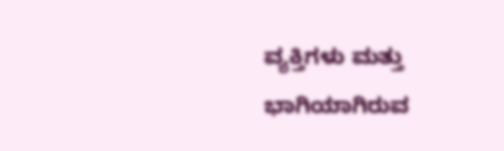ವ್ಯಕ್ತಿಗಳು ಮತ್ತು ಭಾಗಿಯಾಗಿರುವ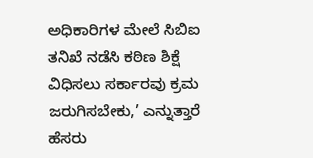ಅಧಿಕಾರಿಗಳ ಮೇಲೆ ಸಿಬಿಐ ತನಿಖೆ ನಡೆಸಿ ಕಠಿಣ ಶಿಕ್ಷೆ ವಿಧಿಸಲು ಸರ್ಕಾರವು ಕ್ರಮ ಜರುಗಿಸಬೇಕು,’ ಎನ್ನುತ್ತಾರೆ ಹೆಸರು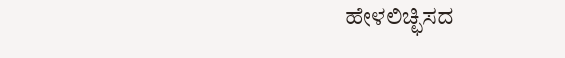ಹೇಳಲಿಚ್ಛಿಸದ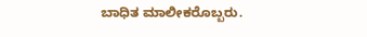ಬಾಧಿತ ಮಾಲೀಕರೊಬ್ಬರು.